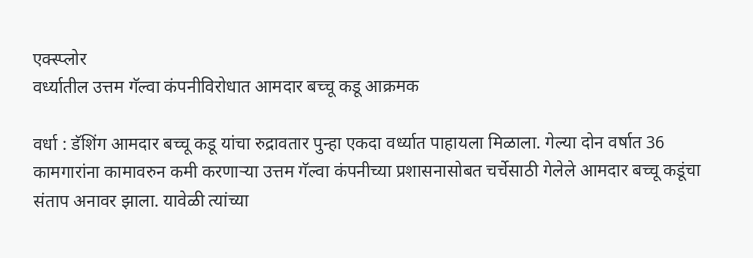एक्स्प्लोर
वर्ध्यातील उत्तम गॅल्वा कंपनीविरोधात आमदार बच्चू कडू आक्रमक

वर्धा : डॅशिंग आमदार बच्चू कडू यांचा रुद्रावतार पुन्हा एकदा वर्ध्यात पाहायला मिळाला. गेल्या दोन वर्षात 36 कामगारांना कामावरुन कमी करणाऱ्या उत्तम गॅल्वा कंपनीच्या प्रशासनासोबत चर्चेसाठी गेलेले आमदार बच्चू कडूंचा संताप अनावर झाला. यावेळी त्यांच्या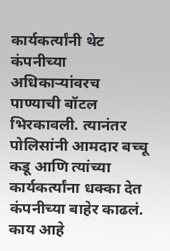कार्यकर्त्यांनी थेट कंपनीच्या अधिकाऱ्यांवरच पाण्याची बॉटल भिरकावली. त्यानंतर पोलिसांनी आमदार बच्चू कडू आणि त्यांच्या कार्यकर्त्यांना धक्का देत कंपनीच्या बाहेर काढलं. काय आहे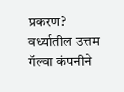प्रकरण? वर्ध्यातील उत्तम गॅल्वा कंपनीने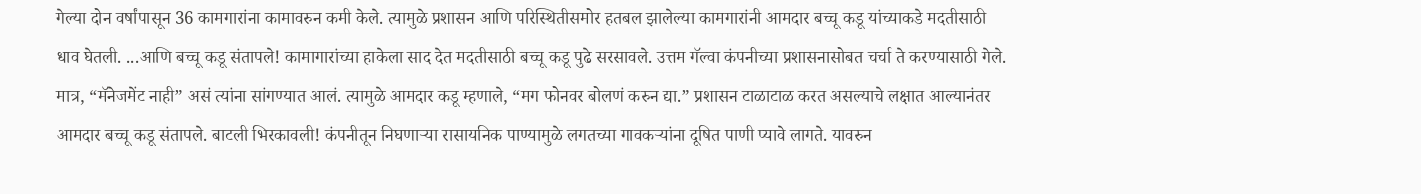गेल्या दोन वर्षांपासून 36 कामगारांना कामावरुन कमी केले. त्यामुळे प्रशासन आणि परिस्थितीसमोर हतबल झालेल्या कामगारांनी आमदार बच्चू कडू यांच्याकडे मदतीसाठी धाव घेतली. ...आणि बच्चू कडू संतापले! कामागारांच्या हाकेला साद देत मदतीसाठी बच्चू कडू पुढे सरसावले. उत्तम गॅल्वा कंपनीच्या प्रशासनासोबत चर्चा ते करण्यासाठी गेले. मात्र, “मॅनेजमेंट नाही” असं त्यांना सांगण्यात आलं. त्यामुळे आमदार कडू म्हणाले, “मग फोनवर बोलणं करुन द्या.” प्रशासन टाळाटाळ करत असल्याचे लक्षात आल्यानंतर आमदार बच्चू कडू संतापले. बाटली भिरकावली! कंपनीतून निघणाऱ्या रासायनिक पाण्यामुळे लगतच्या गावकऱ्यांना दूषित पाणी प्यावे लागते. यावरुन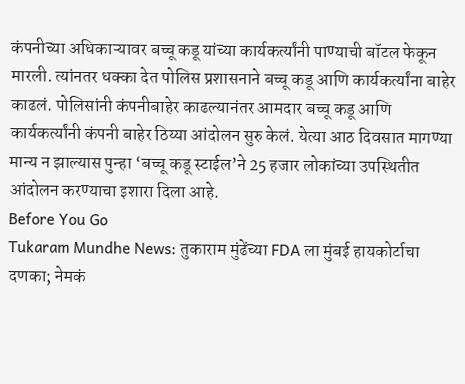कंपनीच्या अधिकाऱ्यावर बच्चू कडू यांच्या कार्यकर्त्यांनी पाण्याची बॉटल फेकून मारली. त्यांनतर धक्का देत पोलिस प्रशासनाने बच्चू कडू आणि कार्यकर्त्यांना बाहेर काढलं. पोलिसांनी कंपनीबाहेर काढल्यानंतर आमदार बच्चू कडू आणि कार्यकर्त्यांनी कंपनी बाहेर ठिय्या आंदोलन सुरु केलं. येत्या आठ दिवसात मागण्या मान्य न झाल्यास पुन्हा ‘बच्चू कडू स्टाईल’ने 25 हजार लोकांच्या उपस्थितीत आंदोलन करण्याचा इशारा दिला आहे.
Before You Go
Tukaram Mundhe News: तुकाराम मुंढेंच्या FDA ला मुंबई हायकोर्टाचा दणका; नेमकं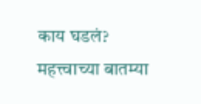काय घडलं?
महत्त्वाच्या बातम्या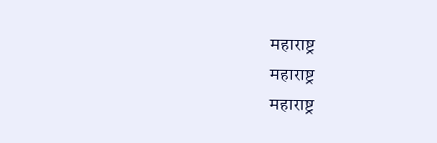महाराष्ट्र
महाराष्ट्र
महाराष्ट्र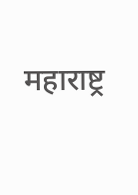महाराष्ट्र